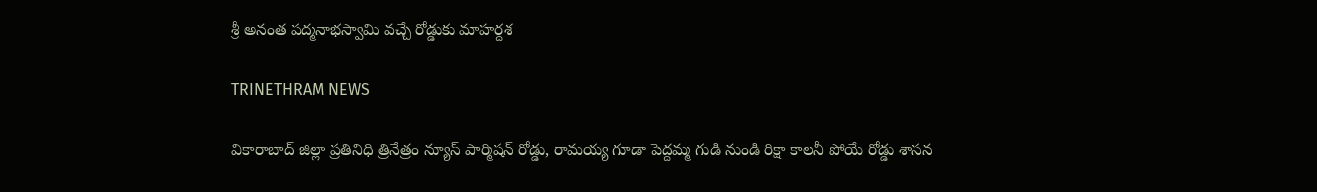శ్రీ అనంత పద్మనాభస్వామి వచ్చే రోడ్డుకు మాహర్దశ

TRINETHRAM NEWS

వికారాబాద్ జిల్లా ప్రతినిధి త్రినేత్రం న్యూస్ పార్మిషన్ రోడ్డు, రామయ్య గూడా పెద్దమ్మ గుడి నుండి రిక్షా కాలనీ పోయే రోడ్డు శాసన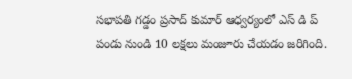సభాపతి గడ్డం ప్రసాద్ కుమార్ ఆధ్వర్యంలో ఎస్ డి ప్ పండు నుండి 10 లక్షలు మంజూరు చేయడం జరిగింది.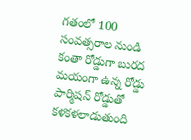గతంలో 100 సంవత్సరాల నుండి కంతా రోడ్డుగా బురద మయంగా ఉన్న రోడ్డు పార్మిషన్ రోడ్డుతో కళకళలాడుతుంది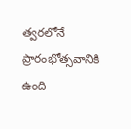త్వరలోనే ప్రారంభోత్సవానికి ఉంది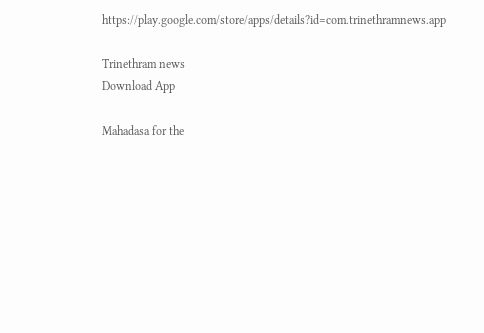https://play.google.com/store/apps/details?id=com.trinethramnews.app

Trinethram news
Download App

Mahadasa for the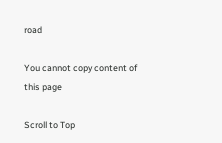road

You cannot copy content of this page

Scroll to Top